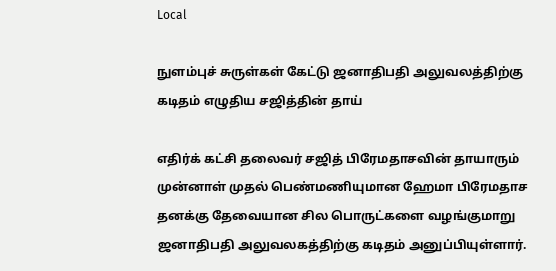Local

நுளம்புச் சுருள்கள் கேட்டு ஜனாதிபதி அலுவலத்திற்கு கடிதம் எழுதிய சஜித்தின் தாய்

எதிர்க் கட்சி தலைவர் சஜித் பிரேமதாசவின் தாயாரும் முன்னாள் முதல் பெண்மணியுமான ஹேமா பிரேமதாச தனக்கு தேவையான சில பொருட்களை வழங்குமாறு ஜனாதிபதி அலுவலகத்திற்கு கடிதம் அனுப்பியுள்ளார்.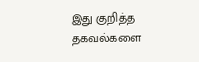இது குறித்த தகவல்களை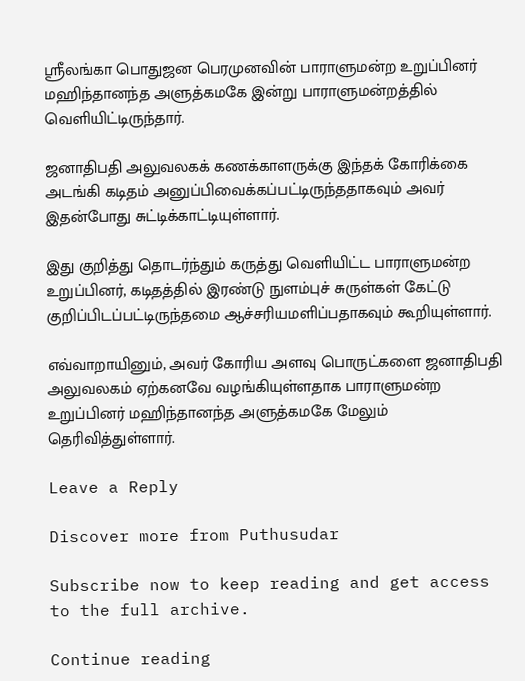ஸ்ரீலங்கா பொதுஜன பெரமுனவின் பாராளுமன்ற உறுப்பினர் மஹிந்தானந்த அளுத்கமகே இன்று பாராளுமன்றத்தில் வெளியிட்டிருந்தார்.

ஜனாதிபதி அலுவலகக் கணக்காளருக்கு இந்தக் கோரிக்கை அடங்கி கடிதம் அனுப்பிவைக்கப்பட்டிருந்ததாகவும் அவர் இதன்போது சுட்டிக்காட்டியுள்ளார்.

இது குறித்து தொடர்ந்தும் கருத்து வெளியிட்ட பாராளுமன்ற உறுப்பினர், கடிதத்தில் இரண்டு நுளம்புச் சுருள்கள் கேட்டு குறிப்பிடப்பட்டிருந்தமை ஆச்சரியமளிப்பதாகவும் கூறியுள்ளார்.

எவ்வாறாயினும், அவர் கோரிய அளவு பொருட்களை ஜனாதிபதி அலுவலகம் ஏற்கனவே வழங்கியுள்ளதாக பாராளுமன்ற உறுப்பினர் மஹிந்தானந்த அளுத்கமகே மேலும் தெரிவித்துள்ளார்.

Leave a Reply

Discover more from Puthusudar

Subscribe now to keep reading and get access to the full archive.

Continue reading